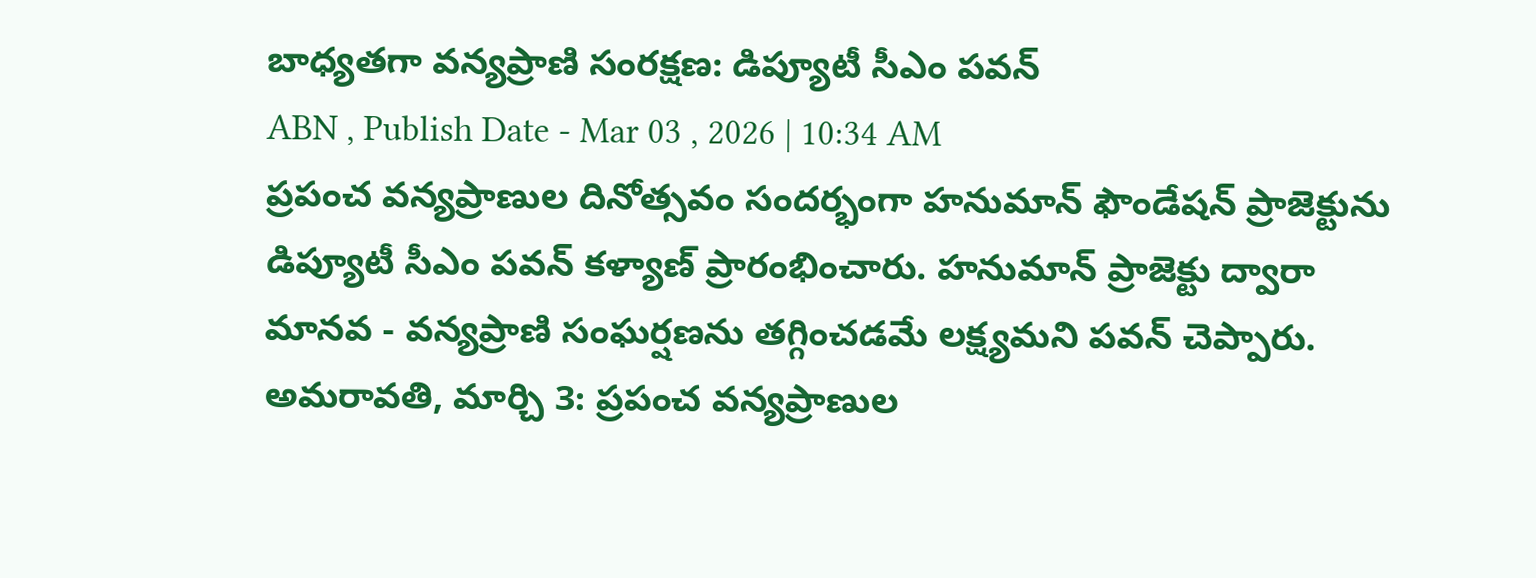బాధ్యతగా వన్యప్రాణి సంరక్షణ: డిప్యూటీ సీఎం పవన్
ABN , Publish Date - Mar 03 , 2026 | 10:34 AM
ప్రపంచ వన్యప్రాణుల దినోత్సవం సందర్భంగా హనుమాన్ ఫౌండేషన్ ప్రాజెక్టును డిప్యూటీ సీఎం పవన్ కళ్యాణ్ ప్రారంభించారు. హనుమాన్ ప్రాజెక్టు ద్వారా మానవ - వన్యప్రాణి సంఘర్షణను తగ్గించడమే లక్ష్యమని పవన్ చెప్పారు.
అమరావతి, మార్చి 3: ప్రపంచ వన్యప్రాణుల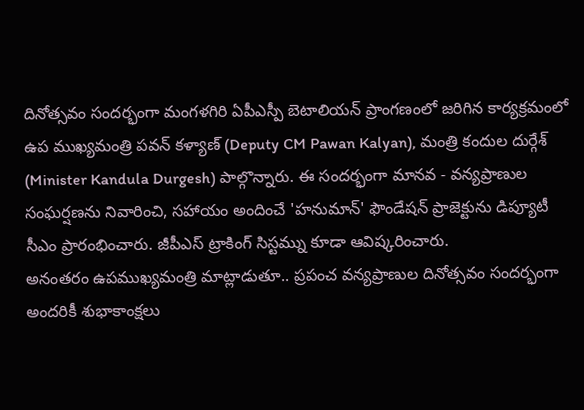దినోత్సవం సందర్భంగా మంగళగిరి ఏపీఎస్పీ బెటాలియన్ ప్రాంగణంలో జరిగిన కార్యక్రమంలో ఉప ముఖ్యమంత్రి పవన్ కళ్యాణ్ (Deputy CM Pawan Kalyan), మంత్రి కందుల దుర్గేశ్ (Minister Kandula Durgesh) పాల్గొన్నారు. ఈ సందర్భంగా మానవ - వన్యప్రాణుల సంఘర్షణను నివారించి, సహాయం అందించే 'హనుమాన్' ఫౌండేషన్ ప్రాజెక్టును డిప్యూటీ సీఎం ప్రారంభించారు. జీపీఎస్ ట్రాకింగ్ సిస్టమ్ను కూడా ఆవిష్కరించారు.
అనంతరం ఉపముఖ్యమంత్రి మాట్లాడుతూ.. ప్రపంచ వన్యప్రాణుల దినోత్సవం సందర్భంగా అందరికీ శుభాకాంక్షలు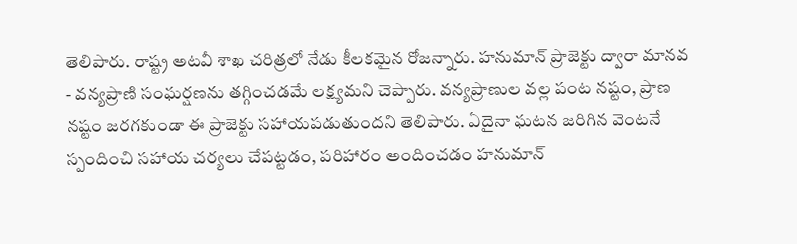తెలిపారు. రాష్ట్ర అటవీ శాఖ చరిత్రలో నేడు కీలకమైన రోజన్నారు. హనుమాన్ ప్రాజెక్టు ద్వారా మానవ - వన్యప్రాణి సంఘర్షణను తగ్గించడమే లక్ష్యమని చెప్పారు. వన్యప్రాణుల వల్ల పంట నష్టం, ప్రాణ నష్టం జరగకుండా ఈ ప్రాజెక్టు సహాయపడుతుందని తెలిపారు. ఏదైనా ఘటన జరిగిన వెంటనే స్పందించి సహాయ చర్యలు చేపట్టడం, పరిహారం అందించడం హనుమాన్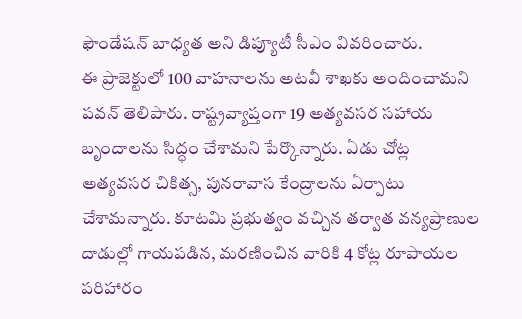ఫౌండేషన్ బాధ్యత అని డిప్యూటీ సీఎం వివరించారు.
ఈ ప్రాజెక్టులో 100 వాహనాలను అటవీ శాఖకు అందించామని పవన్ తెలిపారు. రాష్ట్రవ్యాప్తంగా 19 అత్యవసర సహాయ బృందాలను సిద్ధం చేశామని పేర్కొన్నారు. ఏడు చోట్ల అత్యవసర చికిత్స, పునరావాస కేంద్రాలను ఏర్పాటు చేశామన్నారు. కూటమి ప్రభుత్వం వచ్చిన తర్వాత వన్యప్రాణుల దాడుల్లో గాయపడిన, మరణించిన వారికి 4 కోట్ల రూపాయల పరిహారం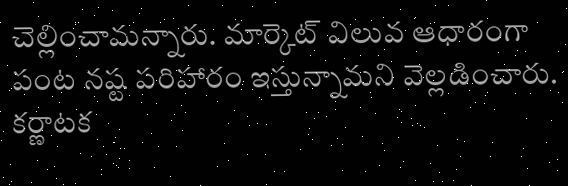చెల్లించామన్నారు. మార్కెట్ విలువ ఆధారంగా పంట నష్ట పరిహారం ఇస్తున్నామని వెల్లడించారు. కర్ణాటక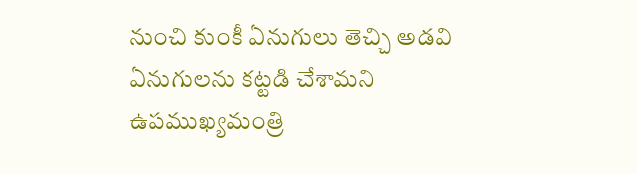నుంచి కుంకీ ఏనుగులు తెచ్చి అడవి ఏనుగులను కట్టడి చేశామని ఉపముఖ్యమంత్రి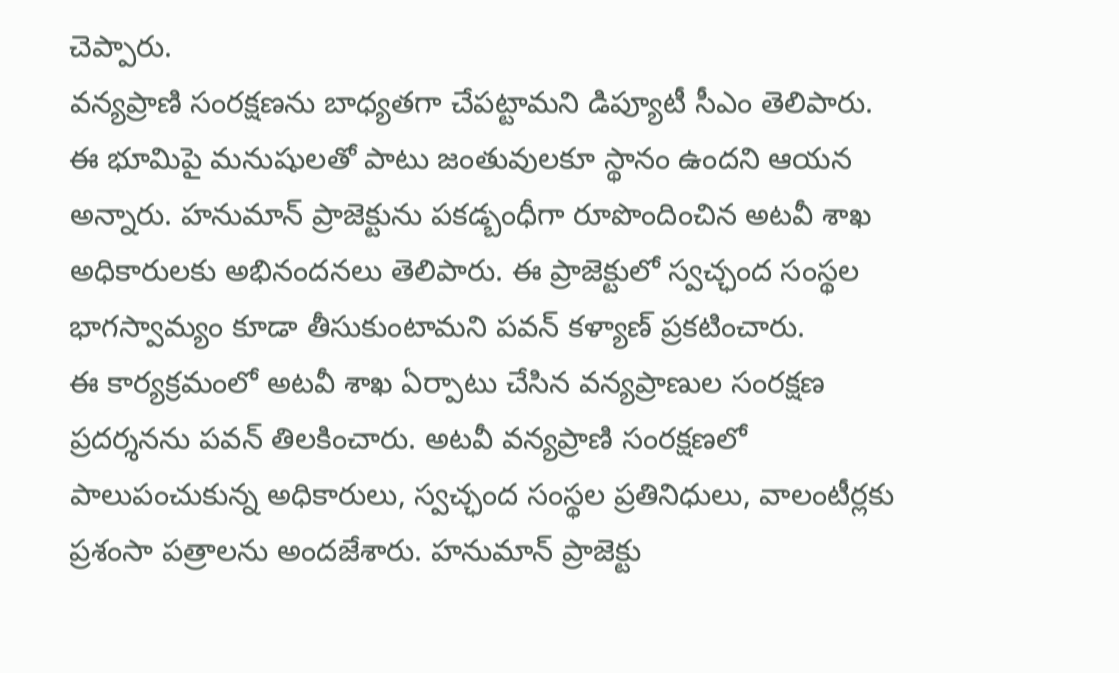చెప్పారు.
వన్యప్రాణి సంరక్షణను బాధ్యతగా చేపట్టామని డిప్యూటీ సీఎం తెలిపారు. ఈ భూమిపై మనుషులతో పాటు జంతువులకూ స్థానం ఉందని ఆయన అన్నారు. హనుమాన్ ప్రాజెక్టును పకడ్బంధీగా రూపొందించిన అటవీ శాఖ అధికారులకు అభినందనలు తెలిపారు. ఈ ప్రాజెక్టులో స్వచ్ఛంద సంస్థల భాగస్వామ్యం కూడా తీసుకుంటామని పవన్ కళ్యాణ్ ప్రకటించారు.
ఈ కార్యక్రమంలో అటవీ శాఖ ఏర్పాటు చేసిన వన్యప్రాణుల సంరక్షణ ప్రదర్శనను పవన్ తిలకించారు. అటవీ వన్యప్రాణి సంరక్షణలో పాలుపంచుకున్న అధికారులు, స్వచ్ఛంద సంస్థల ప్రతినిధులు, వాలంటీర్లకు ప్రశంసా పత్రాలను అందజేశారు. హనుమాన్ ప్రాజెక్టు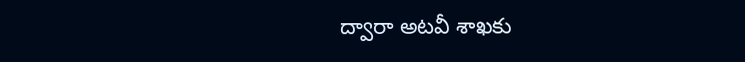ద్వారా అటవీ శాఖకు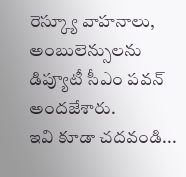రెస్క్యూ వాహనాలు, అంబులెన్సులను డిప్యూటీ సీఎం పవన్ అందజేశారు.
ఇవి కూడా చదవండి...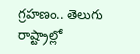గ్రహణం.. తెలుగు రాష్ట్రాల్లో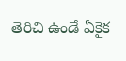తెరిచి ఉండే ఏకైక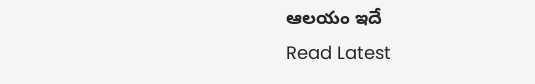ఆలయం ఇదే
Read Latest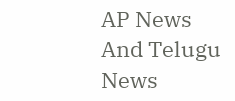AP News And Telugu News